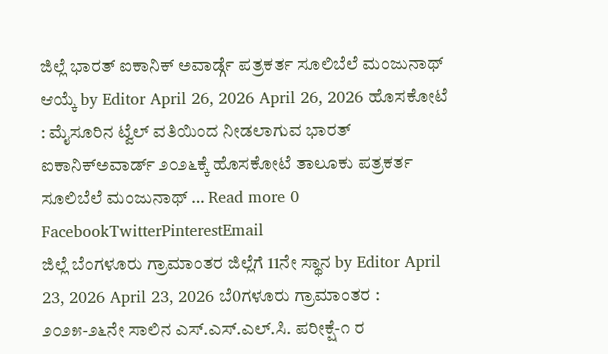ಜಿಲ್ಲೆ ಭಾರತ್ ಐಕಾನಿಕ್ ಅವಾರ್ಡ್ಗೆ ಪತ್ರಕರ್ತ ಸೂಲಿಬೆಲೆ ಮಂಜುನಾಥ್ ಆಯ್ಕೆ by Editor April 26, 2026 April 26, 2026 ಹೊಸಕೋಟೆ : ಮೈಸೂರಿನ ಟ್ವೆಲ್ ವತಿಯಿಂದ ನೀಡಲಾಗುವ ಭಾರತ್ ಐಕಾನಿಕ್ಅವಾರ್ಡ್ ೨೦೨೬ಕ್ಕೆ ಹೊಸಕೋಟೆ ತಾಲೂಕು ಪತ್ರಕರ್ತ ಸೂಲಿಬೆಲೆ ಮಂಜುನಾಥ್ … Read more 0 FacebookTwitterPinterestEmail
ಜಿಲ್ಲೆ ಬೆಂಗಳೂರು ಗ್ರಾಮಾಂತರ ಜಿಲ್ಲೆಗೆ 11ನೇ ಸ್ಥಾನ by Editor April 23, 2026 April 23, 2026 ಬೆ0ಗಳೂರು ಗ್ರಾಮಾಂತರ : ೨೦೨೫-೨೬ನೇ ಸಾಲಿನ ಎಸ್.ಎಸ್.ಎಲ್.ಸಿ. ಪರೀಕ್ಷೆ-೧ ರ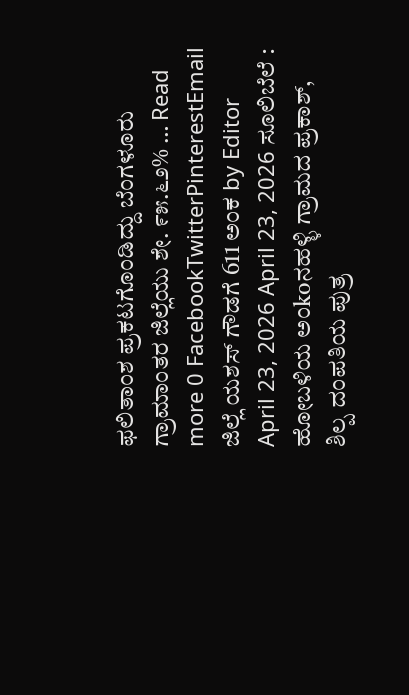ಫಲಿತಾಂಶ ಪ್ರಕಟಗೊಂಡಿದ್ದು ಬೆಂಗಳೂರು ಗ್ರಾಮಾಂತರ ಜಿಲ್ಲೆಯು ಶೇ. ೯೫.೬೨% … Read more 0 FacebookTwitterPinterestEmail
ಜಿಲ್ಲೆ ಯಶಸ್ ಗೌಡಗೆ 611 ಅಂಕ by Editor April 23, 2026 April 23, 2026 ಸೂಲಿಬೆಲೆ : ಹೋಬಳಿಯ ಅಂkoನಹಳ್ಳಿ ಗ್ರಾಮದ ಪ್ರಕಾಶ್, ಶಿಲ್ಪ ದಂಪತಿಯ ಪುತ್ರ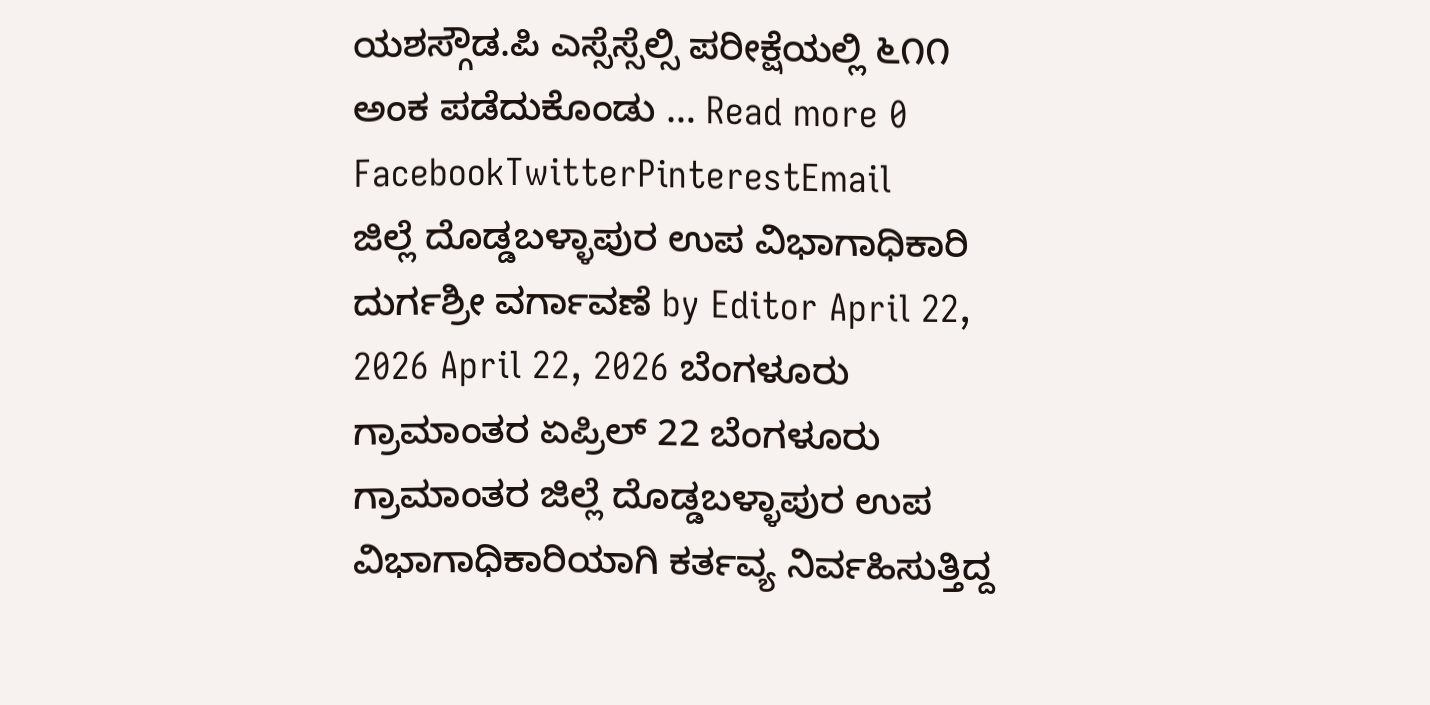ಯಶಸ್ಗೌಡ.ಪಿ ಎಸ್ಸೆಸ್ಸೆಲ್ಸಿ ಪರೀಕ್ಷೆಯಲ್ಲಿ ೬೧೧ ಅಂಕ ಪಡೆದುಕೊಂಡು … Read more 0 FacebookTwitterPinterestEmail
ಜಿಲ್ಲೆ ದೊಡ್ಡಬಳ್ಳಾಪುರ ಉಪ ವಿಭಾಗಾಧಿಕಾರಿ ದುರ್ಗಶ್ರೀ ವರ್ಗಾವಣೆ by Editor April 22, 2026 April 22, 2026 ಬೆಂಗಳೂರು ಗ್ರಾಮಾಂತರ ಏಪ್ರಿಲ್ 22 ಬೆಂಗಳೂರು ಗ್ರಾಮಾಂತರ ಜಿಲ್ಲೆ ದೊಡ್ಡಬಳ್ಳಾಪುರ ಉಪ ವಿಭಾಗಾಧಿಕಾರಿಯಾಗಿ ಕರ್ತವ್ಯ ನಿರ್ವಹಿಸುತ್ತಿದ್ದ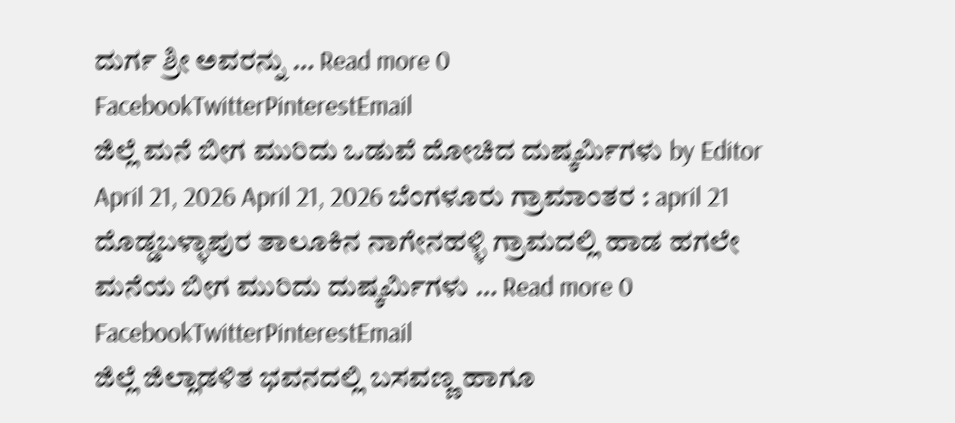ದುರ್ಗ ಶ್ರೀ ಅವರನ್ನು … Read more 0 FacebookTwitterPinterestEmail
ಜಿಲ್ಲೆ ಮನೆ ಬೀಗ ಮುರಿದು ಒಡುವೆ ದೋಚಿದ ದುಷ್ಕರ್ಮಿಗಳು by Editor April 21, 2026 April 21, 2026 ಬೆಂಗಳೂರು ಗ್ರಾಮಾಂತರ : april 21 ದೊಡ್ಡಬಳ್ಳಾಪುರ ತಾಲೂಕಿನ ನಾಗೇನಹಳ್ಳಿ ಗ್ರಾಮದಲ್ಲಿ ಹಾಡ ಹಗಲೇ ಮನೆಯ ಬೀಗ ಮುರಿದು ದುಷ್ಕರ್ಮಿಗಳು … Read more 0 FacebookTwitterPinterestEmail
ಜಿಲ್ಲೆ ಜಿಲ್ಲಾಡಳಿತ ಭವನದಲ್ಲಿ ಬಸವಣ್ಣ ಹಾಗೂ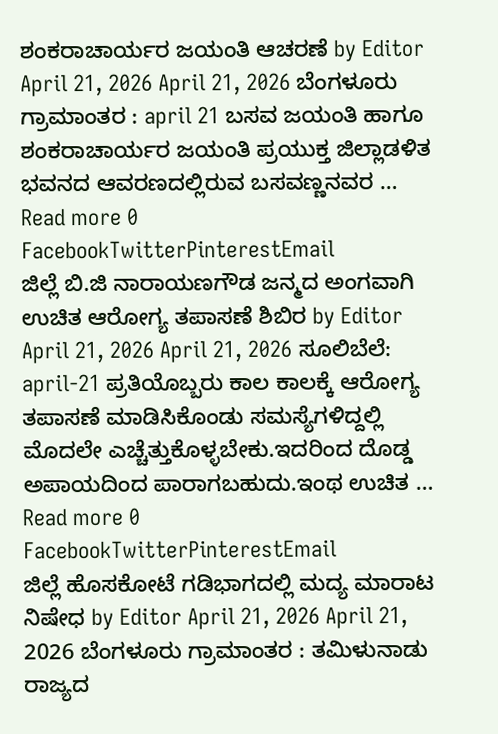ಶಂಕರಾಚಾರ್ಯರ ಜಯಂತಿ ಆಚರಣೆ by Editor April 21, 2026 April 21, 2026 ಬೆಂಗಳೂರು ಗ್ರಾಮಾಂತರ : april 21 ಬಸವ ಜಯಂತಿ ಹಾಗೂ ಶಂಕರಾಚಾರ್ಯರ ಜಯಂತಿ ಪ್ರಯುಕ್ತ ಜಿಲ್ಲಾಡಳಿತ ಭವನದ ಆವರಣದಲ್ಲಿರುವ ಬಸವಣ್ಣನವರ … Read more 0 FacebookTwitterPinterestEmail
ಜಿಲ್ಲೆ ಬಿ.ಜಿ ನಾರಾಯಣಗೌಡ ಜನ್ಮದ ಅಂಗವಾಗಿ ಉಚಿತ ಆರೋಗ್ಯ ತಪಾಸಣೆ ಶಿಬಿರ by Editor April 21, 2026 April 21, 2026 ಸೂಲಿಬೆಲೆ: april-21 ಪ್ರತಿಯೊಬ್ಬರು ಕಾಲ ಕಾಲಕ್ಕೆ ಆರೋಗ್ಯ ತಪಾಸಣೆ ಮಾಡಿಸಿಕೊಂಡು ಸಮಸ್ಯೆಗಳಿದ್ದಲ್ಲಿ ಮೊದಲೇ ಎಚ್ಚೆತ್ತುಕೊಳ್ಳಬೇಕು.ಇದರಿಂದ ದೊಡ್ಡ ಅಪಾಯದಿಂದ ಪಾರಾಗಬಹುದು.ಇಂಥ ಉಚಿತ … Read more 0 FacebookTwitterPinterestEmail
ಜಿಲ್ಲೆ ಹೊಸಕೋಟೆ ಗಡಿಭಾಗದಲ್ಲಿ ಮದ್ಯ ಮಾರಾಟ ನಿಷೇಧ by Editor April 21, 2026 April 21, 2026 ಬೆಂಗಳೂರು ಗ್ರಾಮಾಂತರ : ತಮಿಳುನಾಡು ರಾಜ್ಯದ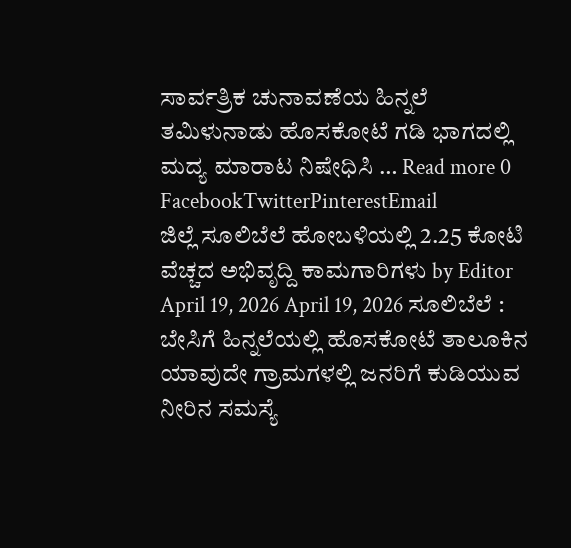ಸಾರ್ವತ್ರಿಕ ಚುನಾವಣೆಯ ಹಿನ್ನಲೆ ತಮಿಳುನಾಡು ಹೊಸಕೋಟೆ ಗಡಿ ಭಾಗದಲ್ಲಿ ಮದ್ಯ ಮಾರಾಟ ನಿಷೇಧಿಸಿ … Read more 0 FacebookTwitterPinterestEmail
ಜಿಲ್ಲೆ ಸೂಲಿಬೆಲೆ ಹೋಬಳಿಯಲ್ಲಿ 2.25 ಕೋಟಿ ವೆಚ್ಚದ ಅಭಿವೃದ್ದಿ ಕಾಮಗಾರಿಗಳು by Editor April 19, 2026 April 19, 2026 ಸೂಲಿಬೆಲೆ : ಬೇಸಿಗೆ ಹಿನ್ನಲೆಯಲ್ಲಿ ಹೊಸಕೋಟೆ ತಾಲೂಕಿನ ಯಾವುದೇ ಗ್ರಾಮಗಳಲ್ಲಿ ಜನರಿಗೆ ಕುಡಿಯುವ ನೀರಿನ ಸಮಸ್ಯೆ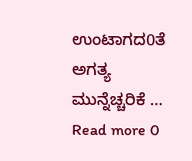ಉಂಟಾಗದ0ತೆ ಅಗತ್ಯ ಮುನ್ನೆಚ್ಚರಿಕೆ … Read more 0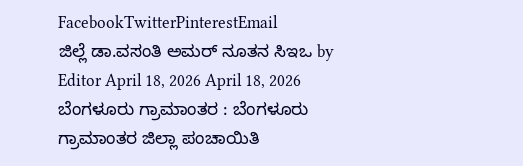FacebookTwitterPinterestEmail
ಜಿಲ್ಲೆ ಡಾ.ವಸಂತಿ ಅಮರ್ ನೂತನ ಸಿಇಒ by Editor April 18, 2026 April 18, 2026 ಬೆಂಗಳೂರು ಗ್ರಾಮಾಂತರ : ಬೆಂಗಳೂರು ಗ್ರಾಮಾಂತರ ಜಿಲ್ಲಾ ಪಂಚಾಯಿತಿ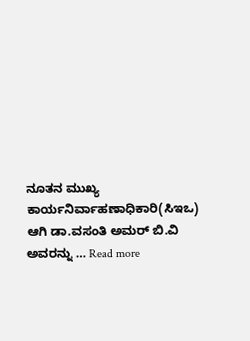ನೂತನ ಮುಖ್ಯ ಕಾರ್ಯನಿರ್ವಾಹಣಾಧಿಕಾರಿ(ಸಿಇಒ) ಆಗಿ ಡಾ.ವಸಂತಿ ಅಮರ್ ಬಿ.ವಿ ಅವರನ್ನು … Read more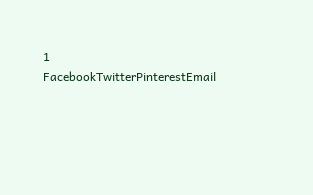1 FacebookTwitterPinterestEmail